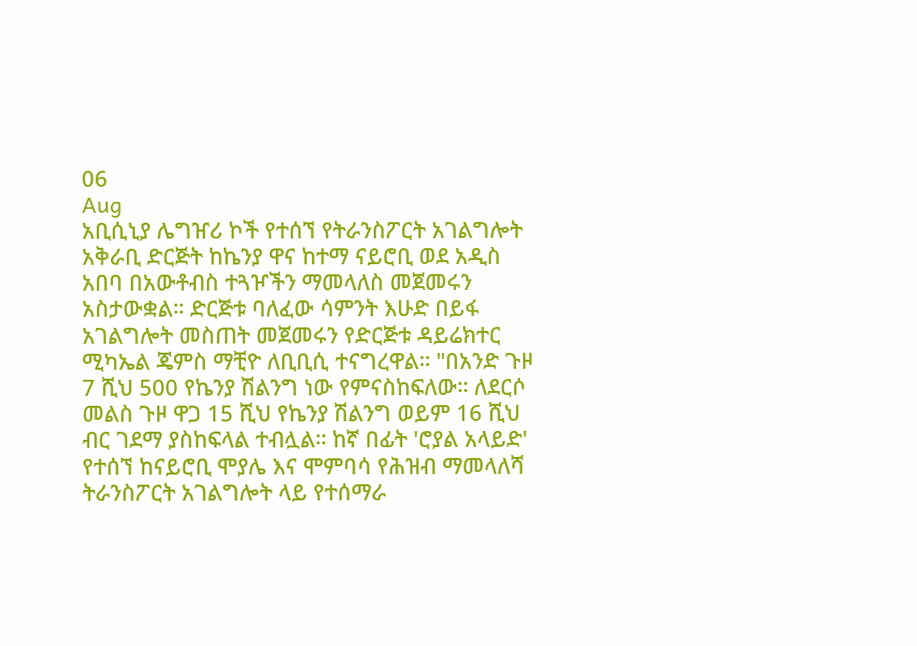06
Aug
አቢሲኒያ ሌግዠሪ ኮች የተሰኘ የትራንስፖርት አገልግሎት አቅራቢ ድርጅት ከኬንያ ዋና ከተማ ናይሮቢ ወደ አዲስ አበባ በአውቶብስ ተጓዦችን ማመላለስ መጀመሩን አስታውቋል። ድርጅቱ ባለፈው ሳምንት እሁድ በይፋ አገልግሎት መስጠት መጀመሩን የድርጅቱ ዳይሬክተር ሚካኤል ጄምስ ማቺዮ ለቢቢሲ ተናግረዋል። "በአንድ ጉዞ 7 ሺህ 500 የኬንያ ሽልንግ ነው የምናስከፍለው። ለደርሶ መልስ ጉዞ ዋጋ 15 ሺህ የኬንያ ሽልንግ ወይም 16 ሺህ ብር ገደማ ያስከፍላል ተብሏል። ከኛ በፊት 'ሮያል አላይድ' የተሰኘ ከናይሮቢ ሞያሌ እና ሞምባሳ የሕዝብ ማመላለሻ ትራንስፖርት አገልግሎት ላይ የተሰማራ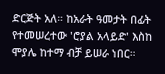ድርጅት አለ። ከአራት ዓመታት በፊት የተመሠረተው 'ሮያል አላይድ' እስከ ሞያሌ ከተማ ብቻ ይሠራ ነበር።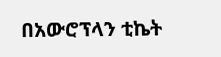በአውሮፕላን ቲኬት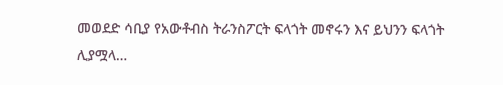መወደድ ሳቢያ የአውቶብስ ትራንስፖርት ፍላጎት መኖሩን እና ይህንን ፍላጎት ሊያሟላ…